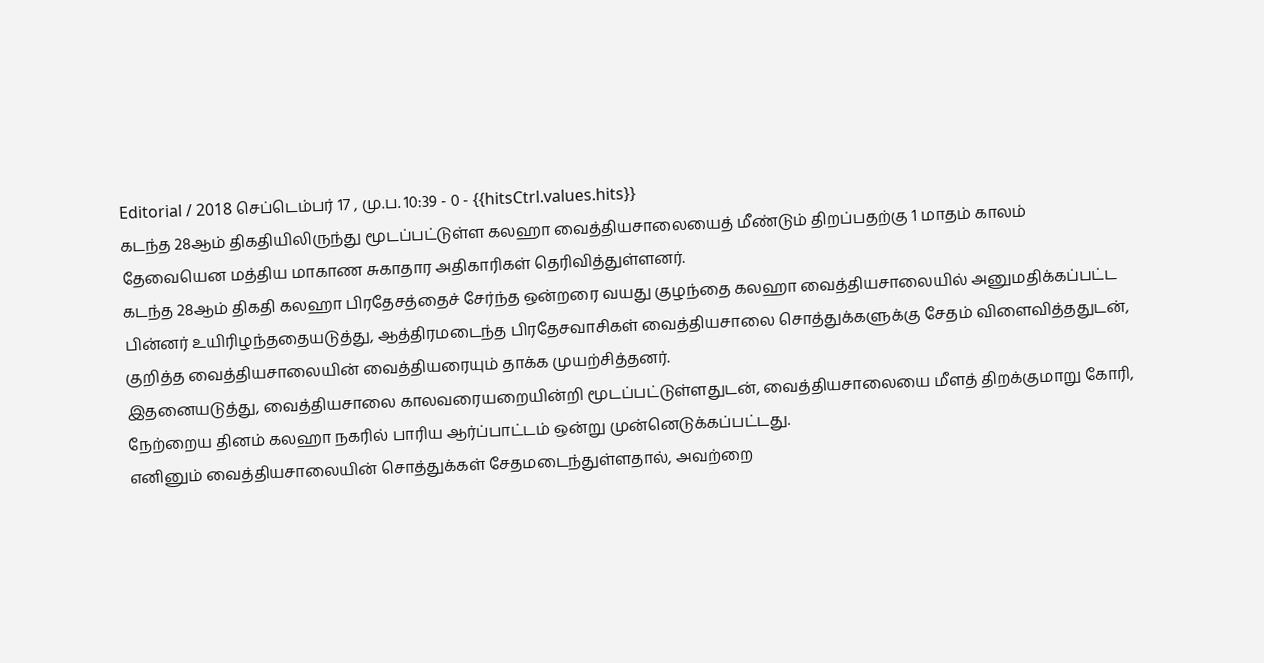Editorial / 2018 செப்டெம்பர் 17 , மு.ப. 10:39 - 0 - {{hitsCtrl.values.hits}}
கடந்த 28ஆம் திகதியிலிருந்து மூடப்பட்டுள்ள கலஹா வைத்தியசாலையைத் மீண்டும் திறப்பதற்கு 1 மாதம் காலம் தேவையென மத்திய மாகாண சுகாதார அதிகாரிகள் தெரிவித்துள்ளனர்.
கடந்த 28ஆம் திகதி கலஹா பிரதேசத்தைச் சேர்ந்த ஒன்றரை வயது குழந்தை கலஹா வைத்தியசாலையில் அனுமதிக்கப்பட்ட பின்னர் உயிரிழந்ததையடுத்து, ஆத்திரமடைந்த பிரதேசவாசிகள் வைத்தியசாலை சொத்துக்களுக்கு சேதம் விளைவித்ததுடன், குறித்த வைத்தியசாலையின் வைத்தியரையும் தாக்க முயற்சித்தனர்.
இதனையடுத்து, வைத்தியசாலை காலவரையறையின்றி மூடப்பட்டுள்ளதுடன், வைத்தியசாலையை மீளத் திறக்குமாறு கோரி, நேற்றைய தினம் கலஹா நகரில் பாரிய ஆர்ப்பாட்டம் ஒன்று முன்னெடுக்கப்பட்டது.
எனினும் வைத்தியசாலையின் சொத்துக்கள் சேதமடைந்துள்ளதால், அவற்றை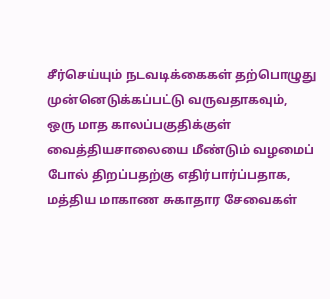சீர்செய்யும் நடவடிக்கைகள் தற்பொழுது முன்னெடுக்கப்பட்டு வருவதாகவும், ஒரு மாத காலப்பகுதிக்குள் வைத்தியசாலையை மீண்டும் வழமைப் போல் திறப்பதற்கு எதிர்பார்ப்பதாக, மத்திய மாகாண சுகாதார சேவைகள்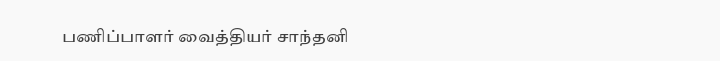பணிப்பாளர் வைத்தியர் சாந்தனி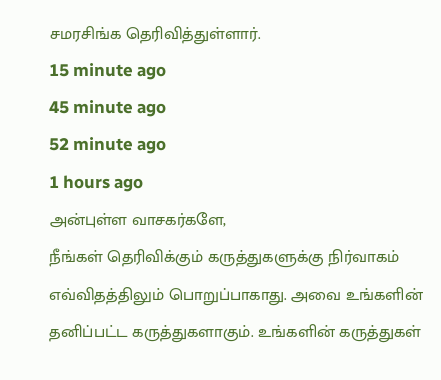சமரசிங்க தெரிவித்துள்ளார்.
15 minute ago
45 minute ago
52 minute ago
1 hours ago
அன்புள்ள வாசகர்களே,
நீங்கள் தெரிவிக்கும் கருத்துகளுக்கு நிர்வாகம் எவ்விதத்திலும் பொறுப்பாகாது. அவை உங்களின் தனிப்பட்ட கருத்துகளாகும். உங்களின் கருத்துகள்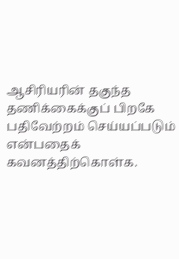ஆசிரியரின் தகுந்த தணிக்கைக்குப் பிறகே பதிவேற்றம் செய்யப்படும் என்பதைக் கவனத்திற்கொள்க.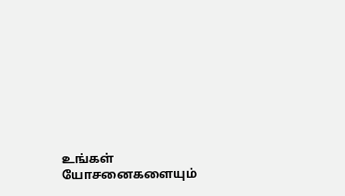உங்கள் யோசனைகளையும்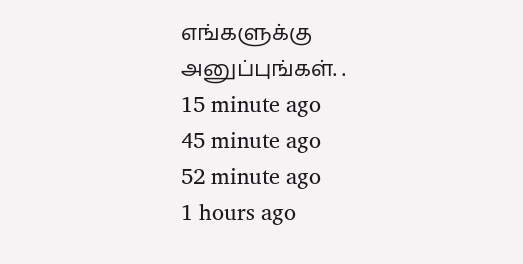எங்களுக்கு அனுப்புங்கள். .
15 minute ago
45 minute ago
52 minute ago
1 hours ago